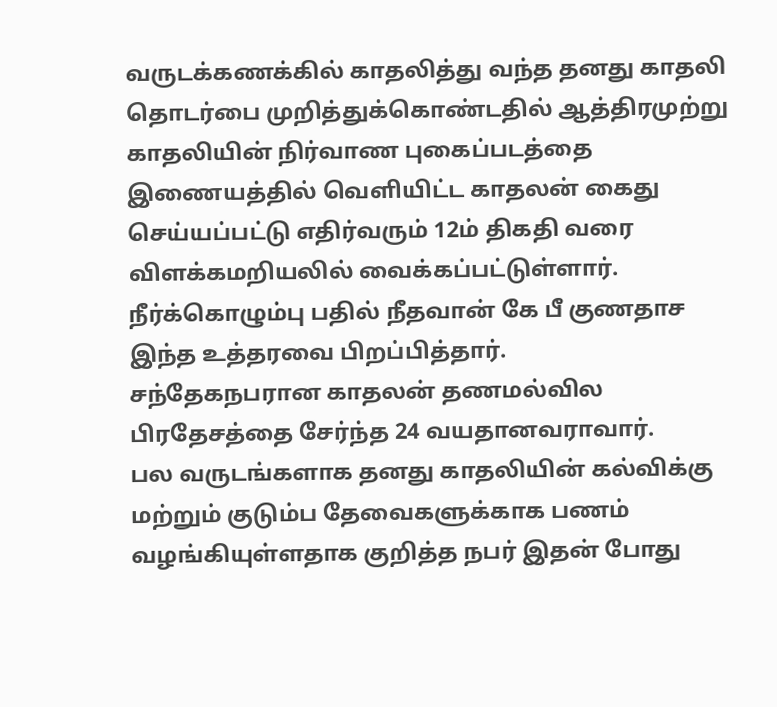வருடக்கணக்கில் காதலித்து வந்த தனது காதலி தொடர்பை முறித்துக்கொண்டதில் ஆத்திரமுற்று காதலியின் நிர்வாண புகைப்படத்தை இணையத்தில் வௌியிட்ட காதலன் கைது செய்யப்பட்டு எதிர்வரும் 12ம் திகதி வரை விளக்கமறியலில் வைக்கப்பட்டுள்ளார்.
நீர்க்கொழும்பு பதில் நீதவான் கே பீ குணதாச இந்த உத்தரவை பிறப்பித்தார்.
சந்தேகநபரான காதலன் தணமல்வில பிரதேசத்தை சேர்ந்த 24 வயதானவராவார்.
பல வருடங்களாக தனது காதலியின் கல்விக்கு மற்றும் குடும்ப தேவைகளுக்காக பணம் வழங்கியுள்ளதாக குறித்த நபர் இதன் போது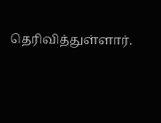தெரிவித்துள்ளார்.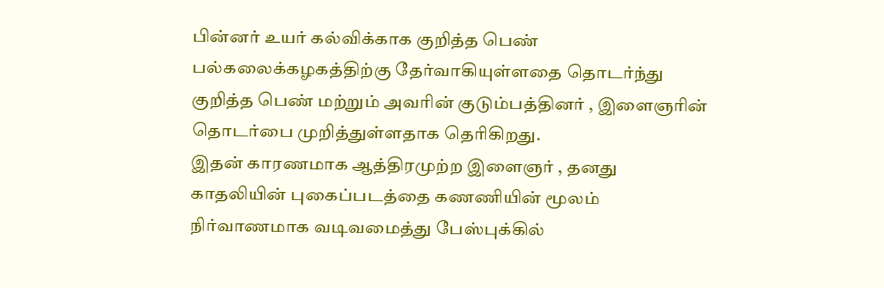பின்னர் உயர் கல்விக்காக குறித்த பெண் பல்கலைக்கழகத்திற்கு தேர்வாகியுள்ளதை தொடர்ந்து குறித்த பெண் மற்றும் அவரின் குடும்பத்தினர் , இளைஞரின் தொடர்பை முறித்துள்ளதாக தெரிகிறது.
இதன் காரணமாக ஆத்திரமுற்ற இளைஞர் , தனது காதலியின் புகைப்படத்தை கணணியின் மூலம் நிர்வாணமாக வடிவமைத்து பேஸ்புக்கில்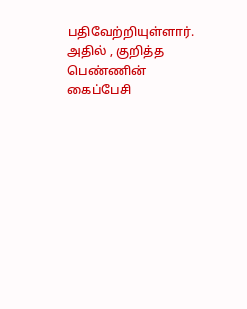பதிவேற்றியுள்ளார்.
அதில் , குறித்த பெண்ணின் கைப்பேசி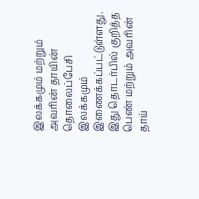இலக்கமும் மற்றும் அவரின் தாயின் தொலைப்பேசி இலக்கமும் இணைக்கப்பட்டுள்ளது.
இது தொடர்பில் குறித்த பெண் மற்றும் அவரின் தாய்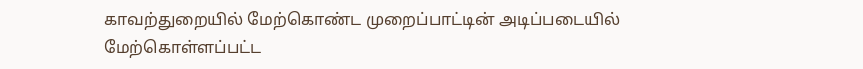காவற்துறையில் மேற்கொண்ட முறைப்பாட்டின் அடிப்படையில் மேற்கொள்ளப்பட்ட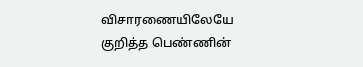விசாரணையிலேயே குறித்த பெண்ணின்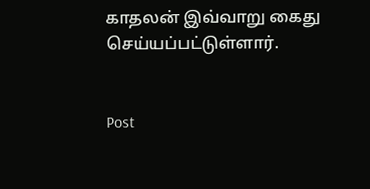காதலன் இவ்வாறு கைது செய்யப்பட்டுள்ளார்.


Post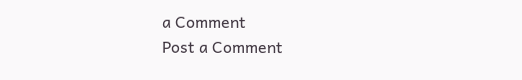a Comment
Post a Comment